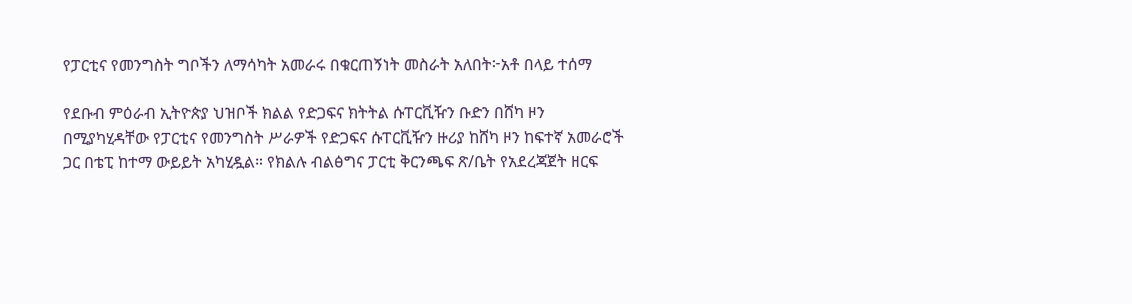የፓርቲና የመንግስት ግቦችን ለማሳካት አመራሩ በቁርጠኝነት መስራት አለበት፦አቶ በላይ ተሰማ

የደቡብ ምዕራብ ኢትዮጵያ ህዝቦች ክልል የድጋፍና ክትትል ሱፐርቪዥን ቡድን በሸካ ዞን በሚያካሂዳቸው የፓርቲና የመንግስት ሥራዎች የድጋፍና ሱፐርቪዥን ዙሪያ ከሸካ ዞን ከፍተኛ አመራሮች ጋር በቴፒ ከተማ ውይይት አካሂዷል። የክልሉ ብልፅግና ፓርቲ ቅርንጫፍ ጽ/ቤት የአደረጃጀት ዘርፍ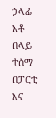ኃላፊ አቶ በላይ ተሰማ በፓርቲ እና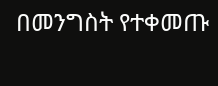በመንግስት የተቀመጡ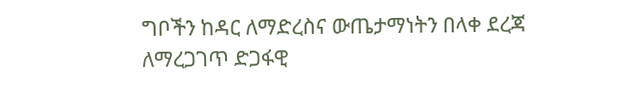ግቦችን ከዳር ለማድረስና ውጤታማነትን በላቀ ደረጃ ለማረጋገጥ ድጋፋዊ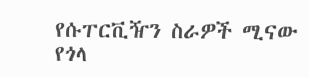የሱፐርቪዥን ስራዎች ሚናው የጎላ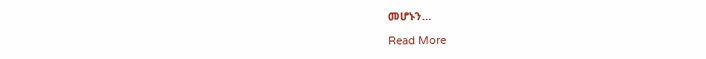መሆኑን…

Read More